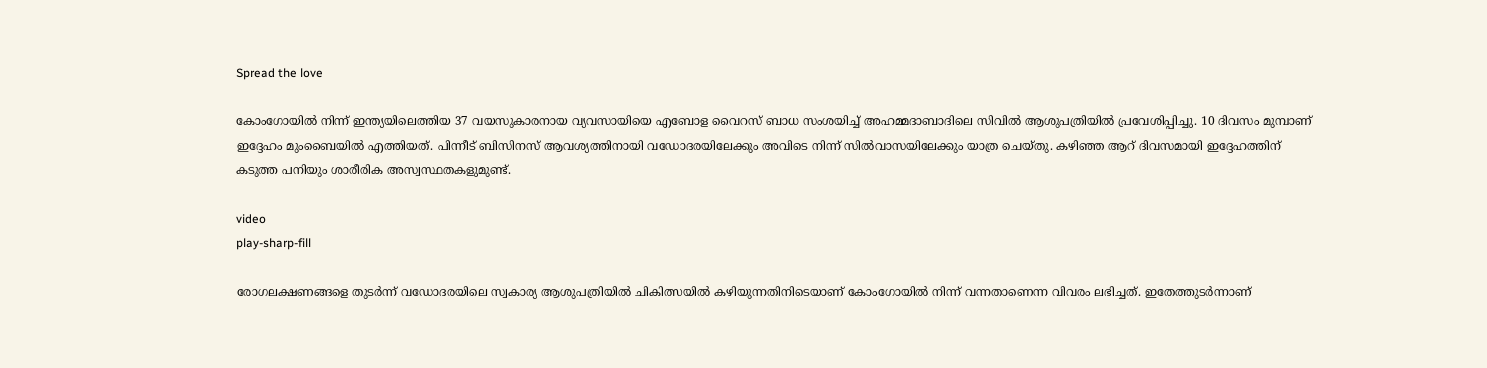Spread the love

കോംഗോയിൽ നിന്ന് ഇന്ത്യയിലെത്തിയ 37 വയസുകാരനായ വ്യവസായിയെ എബോള വൈറസ് ബാധ സംശയിച്ച് അഹമ്മദാബാദിലെ സിവിൽ ആശുപത്രിയിൽ പ്രവേശിപ്പിച്ചു. 10 ദിവസം മുമ്പാണ് ഇദ്ദേഹം മുംബൈയിൽ എത്തിയത്. പിന്നീട് ബിസിനസ് ആവശ്യത്തിനായി വഡോദരയിലേക്കും അവിടെ നിന്ന് സിൽവാസയിലേക്കും യാത്ര ചെയ്തു. കഴിഞ്ഞ ആറ് ദിവസമായി ഇദ്ദേഹത്തിന് കടുത്ത പനിയും ശാരീരിക അസ്വസ്ഥതകളുമുണ്ട്.

video
play-sharp-fill

രോഗലക്ഷണങ്ങളെ തുടർന്ന് വഡോദരയിലെ സ്വകാര്യ ആശുപത്രിയിൽ ചികിത്സയിൽ കഴിയുന്നതിനിടെയാണ് കോംഗോയിൽ നിന്ന് വന്നതാണെന്ന വിവരം ലഭിച്ചത്. ഇതേത്തുടർന്നാണ്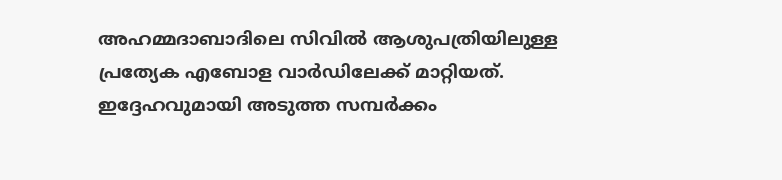അഹമ്മദാബാദിലെ സിവിൽ ആശുപത്രിയിലുള്ള പ്രത്യേക എബോള വാർഡിലേക്ക് മാറ്റിയത്. ഇദ്ദേഹവുമായി അടുത്ത സമ്പർക്കം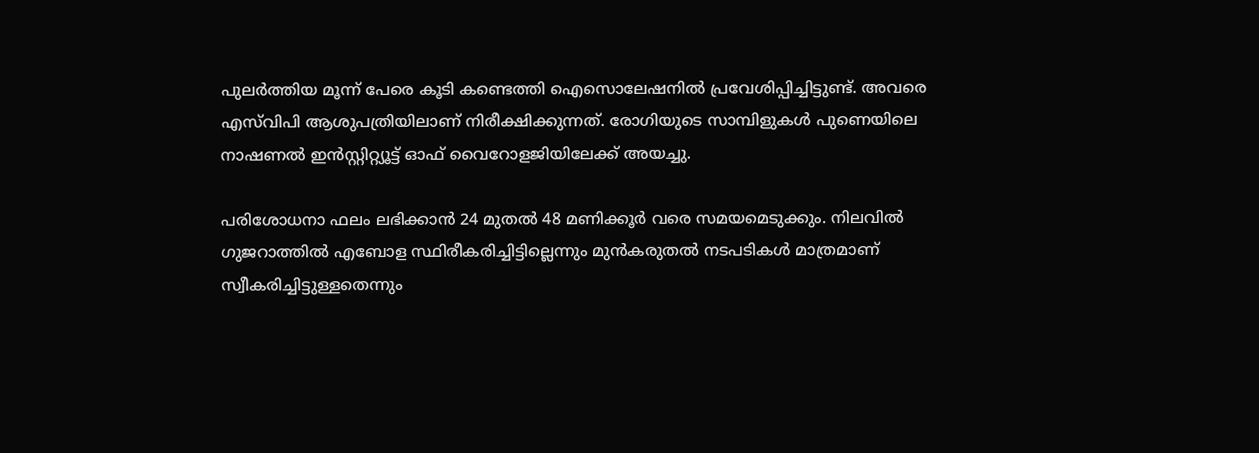പുലർത്തിയ മൂന്ന് പേരെ കൂടി കണ്ടെത്തി ഐസൊലേഷനിൽ പ്രവേശിപ്പിച്ചിട്ടുണ്ട്. അവരെ എസ്‌വിപി ആശുപത്രിയിലാണ് നിരീക്ഷിക്കുന്നത്. രോഗിയുടെ സാമ്പിളുകൾ പുണെയിലെ നാഷണൽ ഇൻസ്റ്റിറ്റ്യൂട്ട് ഓഫ് വൈറോളജിയിലേക്ക് അയച്ചു.

പരിശോധനാ ഫലം ലഭിക്കാൻ 24 മുതൽ 48 മണിക്കൂർ വരെ സമയമെടുക്കും. നിലവിൽ ഗുജറാത്തിൽ എബോള സ്ഥിരീകരിച്ചിട്ടില്ലെന്നും മുൻകരുതൽ നടപടികൾ മാത്രമാണ് സ്വീകരിച്ചിട്ടുള്ളതെന്നും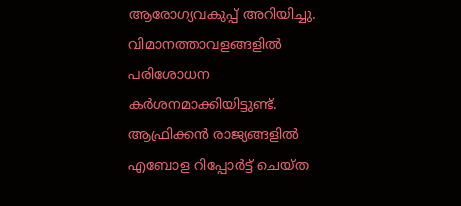ആരോഗ്യവകുപ്പ് അറിയിച്ചു. വിമാനത്താവളങ്ങളിൽ പരിശോധന കർശനമാക്കിയിട്ടുണ്ട്. ആഫ്രിക്കൻ രാജ്യങ്ങളിൽ എബോള റിപ്പോർട്ട് ചെയ്ത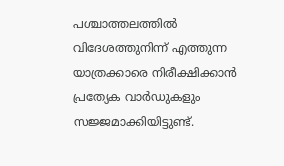പശ്ചാത്തലത്തിൽ വിദേശത്തുനിന്ന് എത്തുന്ന യാത്രക്കാരെ നിരീക്ഷിക്കാൻ പ്രത്യേക വാർഡുകളും സജ്ജമാക്കിയിട്ടുണ്ട്.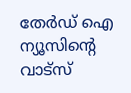തേർഡ് ഐ ന്യൂസിന്റെ വാട്സ്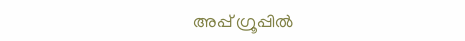അപ്പ് ഗ്രൂപ്പിൽ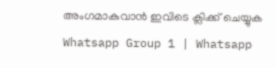അംഗമാകുവാൻ ഇവിടെ ക്ലിക്ക് ചെയ്യുക
Whatsapp Group 1 | Whatsapp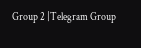Group 2 |Telegram Group